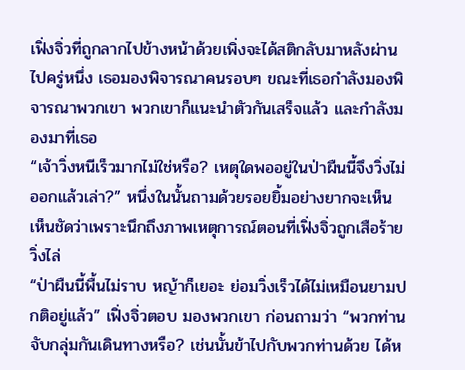เฟิ่งจิ่วที่ถูกลากไปข้างหน้าด้วยเพิ่งจะได้สติกลับมาหลังผ่านไปครู่หนึ่ง เธอมองพิจารณาคนรอบๆ ขณะที่เธอกำลังมองพิจารณาพวกเขา พวกเขาก็แนะนำตัวกันเสร็จแล้ว และกำลังมองมาที่เธอ
“เจ้าวิ่งหนีเร็วมากไม่ใช่หรือ? เหตุใดพออยู่ในป่าผืนนี้จึงวิ่งไม่ออกแล้วเล่า?” หนึ่งในนั้นถามด้วยรอยยิ้มอย่างยากจะเห็น เห็นชัดว่าเพราะนึกถึงภาพเหตุการณ์ตอนที่เฟิ่งจิ่วถูกเสือร้ายวิ่งไล่
“ป่าผืนนี้พื้นไม่ราบ หญ้าก็เยอะ ย่อมวิ่งเร็วได้ไม่เหมือนยามปกติอยู่แล้ว” เฟิ่งจิ่วตอบ มองพวกเขา ก่อนถามว่า “พวกท่านจับกลุ่มกันเดินทางหรือ? เช่นนั้นข้าไปกับพวกท่านด้วย ได้ห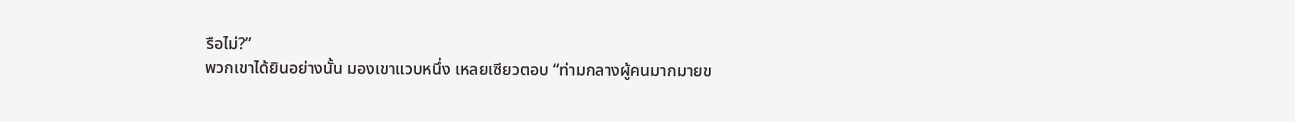รือไม่?”
พวกเขาได้ยินอย่างนั้น มองเขาแวบหนึ่ง เหลยเซียวตอบ “ท่ามกลางผู้คนมากมายข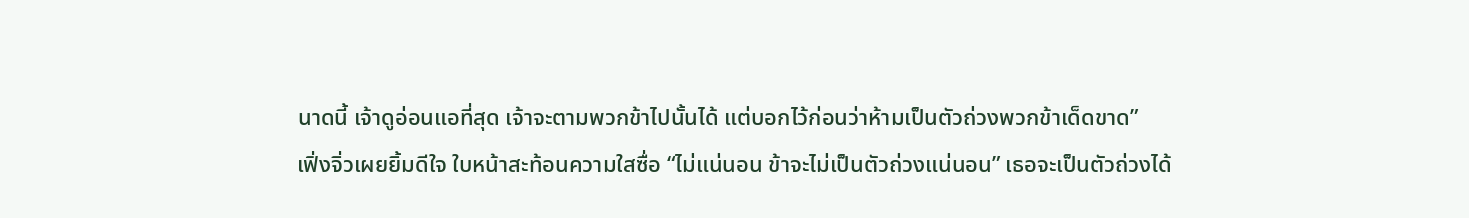นาดนี้ เจ้าดูอ่อนแอที่สุด เจ้าจะตามพวกข้าไปนั้นได้ แต่บอกไว้ก่อนว่าห้ามเป็นตัวถ่วงพวกข้าเด็ดขาด”
เฟิ่งจิ่วเผยยิ้มดีใจ ใบหน้าสะท้อนความใสซื่อ “ไม่แน่นอน ข้าจะไม่เป็นตัวถ่วงแน่นอน” เธอจะเป็นตัวถ่วงได้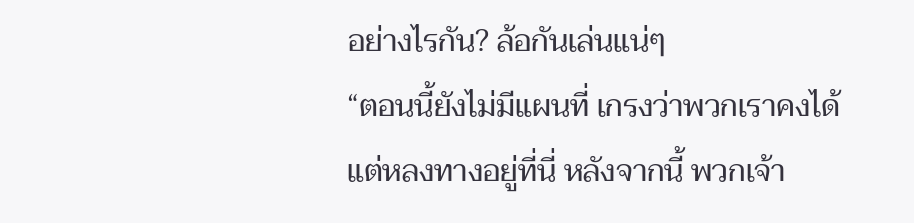อย่างไรกัน? ล้อกันเล่นแน่ๆ
“ตอนนี้ยังไม่มีแผนที่ เกรงว่าพวกเราคงได้แต่หลงทางอยู่ที่นี่ หลังจากนี้ พวกเจ้า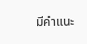มีคำแนะ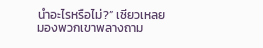นำอะไรหรือไม่?” เซียวเหลยมองพวกเขาพลางถาม